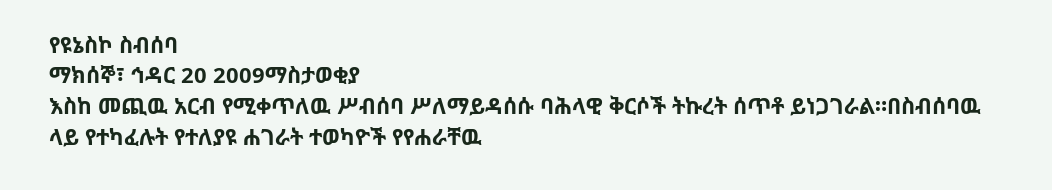የዩኔስኮ ስብሰባ
ማክሰኞ፣ ኅዳር 20 2009ማስታወቂያ
እስከ መጪዉ አርብ የሚቀጥለዉ ሥብሰባ ሥለማይዳሰሱ ባሕላዊ ቅርሶች ትኩረት ሰጥቶ ይነጋገራል።በስብሰባዉ ላይ የተካፈሉት የተለያዩ ሐገራት ተወካዮች የየሐራቸዉ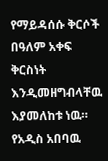የማይዳሰሱ ቅርሶች በዓለም አቀፍ ቅርስነት እንዲመዘግብላቸዉ እያመለከቱ ነዉ። የአዲስ አበባዉ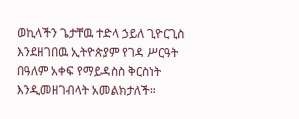ወኪላችን ጌታቸዉ ተድላ ኃይለ ጊዮርጊስ እንደዘገበዉ ኢትዮጵያም የገዳ ሥርዓት በዓለም አቀፍ የማይዳስስ ቅርስነት እንዲመዘገብላት አመልክታለች።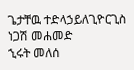ጌታቸዉ ተድላኃይለጊዮርጊስ
ነጋሽ መሐመድ
ኂሩት መለሰ